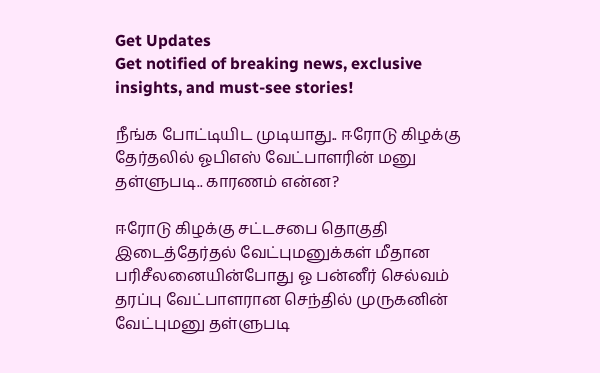Get Updates
Get notified of breaking news, exclusive insights, and must-see stories!

நீங்க போட்டியிட முடியாது.. ஈரோடு கிழக்கு தேர்தலில் ஓபிஎஸ் வேட்பாளரின் மனு தள்ளுபடி.. காரணம் என்ன?

ஈரோடு கிழக்கு சட்டசபை தொகுதி இடைத்தேர்தல் வேட்புமனுக்கள் மீதான பரிசீலனையின்போது ஓ பன்னீர் செல்வம் தரப்பு வேட்பாளரான செந்தில் முருகனின் வேட்புமனு தள்ளுபடி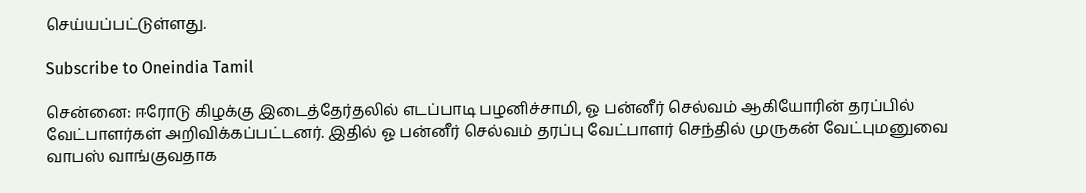செய்யப்பட்டுள்ளது.

Subscribe to Oneindia Tamil

சென்னை: ஈரோடு கிழக்கு இடைத்தேர்தலில் எடப்பாடி பழனிச்சாமி, ஓ பன்னீர் செல்வம் ஆகியோரின் தரப்பில் வேட்பாளர்கள் அறிவிக்கப்பட்டனர். இதில் ஓ பன்னீர் செல்வம் தரப்பு வேட்பாளர் செந்தில் முருகன் வேட்புமனுவை வாபஸ் வாங்குவதாக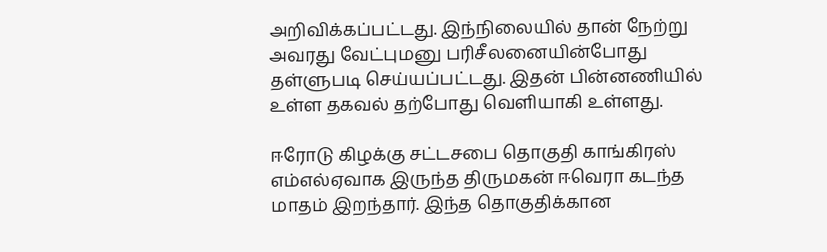அறிவிக்கப்பட்டது. இந்நிலையில் தான் நேற்று அவரது வேட்புமனு பரிசீலனையின்போது தள்ளுபடி செய்யப்பட்டது. இதன் பின்னணியில் உள்ள தகவல் தற்போது வெளியாகி உள்ளது.

ஈரோடு கிழக்கு சட்டசபை தொகுதி காங்கிரஸ் எம்எல்ஏவாக இருந்த திருமகன் ஈவெரா கடந்த மாதம் இறந்தார். இந்த தொகுதிக்கான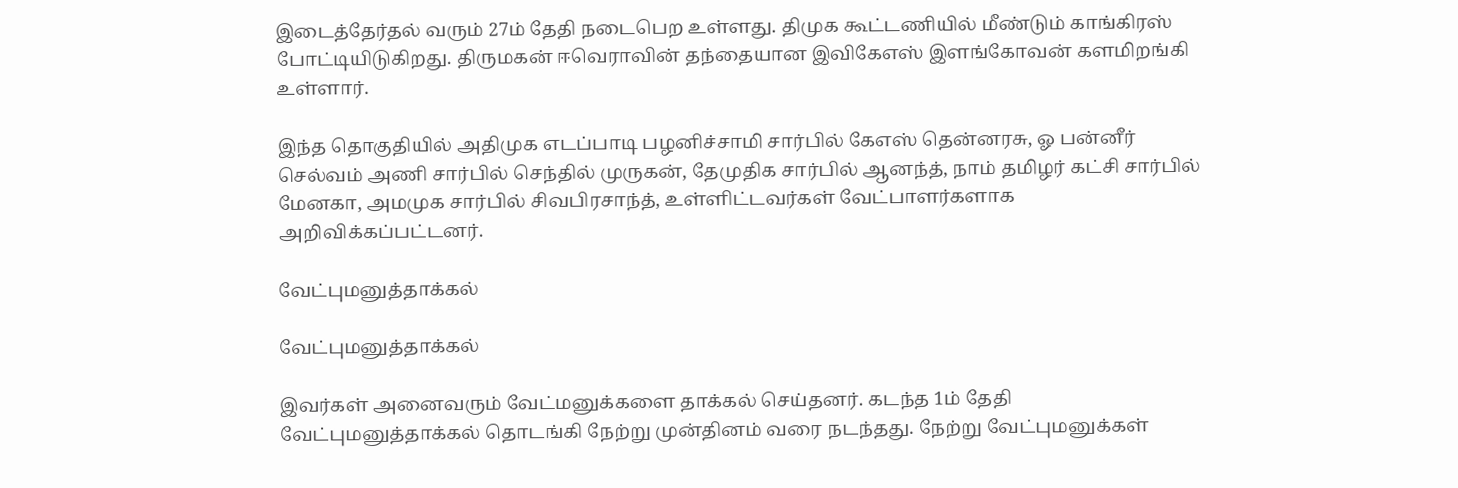இடைத்தேர்தல் வரும் 27ம் தேதி நடைபெற உள்ளது. திமுக கூட்டணியில் மீண்டும் காங்கிரஸ் போட்டியிடுகிறது. திருமகன் ஈவெராவின் தந்தையான இவிகேஎஸ் இளங்கோவன் களமிறங்கி உள்ளார்.

இந்த தொகுதியில் அதிமுக எடப்பாடி பழனிச்சாமி சார்பில் கேஎஸ் தென்னரசு, ஓ பன்னீர் செல்வம் அணி சார்பில் செந்தில் முருகன், தேமுதிக சார்பில் ஆனந்த், நாம் தமிழர் கட்சி சார்பில் மேனகா, அமமுக சார்பில் சிவபிரசாந்த், உள்ளிட்டவர்கள் வேட்பாளர்களாக அறிவிக்கப்பட்டனர்.

வேட்புமனுத்தாக்கல்

வேட்புமனுத்தாக்கல்

இவர்கள் அனைவரும் வேட்மனுக்களை தாக்கல் செய்தனர். கடந்த 1ம் தேதி வேட்புமனுத்தாக்கல் தொடங்கி நேற்று முன்தினம் வரை நடந்தது. நேற்று வேட்புமனுக்கள்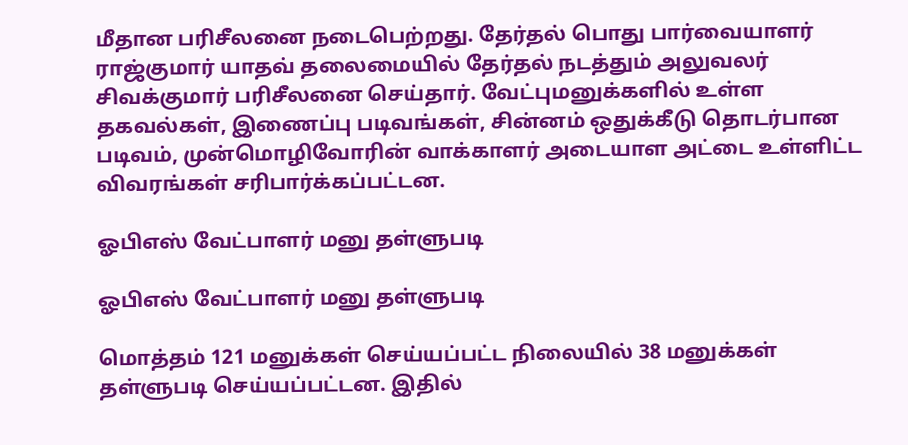மீதான பரிசீலனை நடைபெற்றது. தேர்தல் பொது பார்வையாளர் ராஜ்குமார் யாதவ் தலைமையில் தேர்தல் நடத்தும் அலுவலர் சிவக்குமார் பரிசீலனை செய்தார். வேட்புமனுக்களில் உள்ள தகவல்கள், இணைப்பு படிவங்கள், சின்னம் ஒதுக்கீடு தொடர்பான படிவம், முன்மொழிவோரின் வாக்காளர் அடையாள அட்டை உள்ளிட்ட விவரங்கள் சரிபார்க்கப்பட்டன.

ஓபிஎஸ் வேட்பாளர் மனு தள்ளுபடி

ஓபிஎஸ் வேட்பாளர் மனு தள்ளுபடி

மொத்தம் 121 மனுக்கள் செய்யப்பட்ட நிலையில் 38 மனுக்கள் தள்ளுபடி செய்யப்பட்டன. இதில்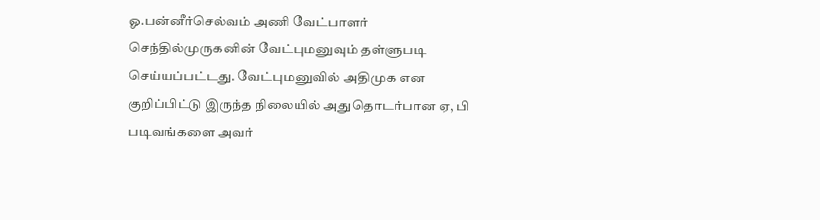ஓ.பன்னீர்செல்வம் அணி வேட்பாளர் செந்தில்முருகனின் வேட்புமனுவும் தள்ளுபடி செய்யப்பட்டது. வேட்புமனுவில் அதிமுக என குறிப்பிட்டு இருந்த நிலையில் அதுதொடர்பான ஏ, பி படிவங்களை அவர்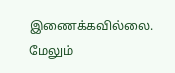இணைக்கவில்லை. மேலும்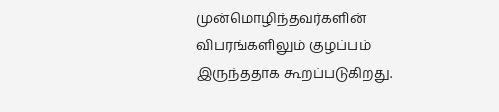முன்மொழிந்தவர்களின் விபரங்களிலும் குழப்பம் இருந்ததாக கூறப்படுகிறது.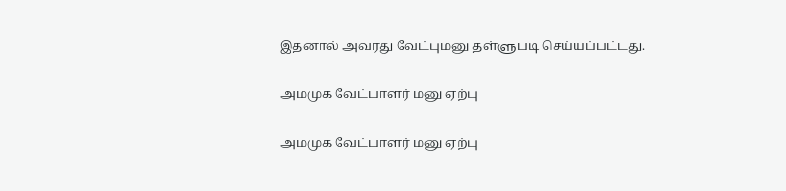இதனால் அவரது வேட்புமனு தள்ளுபடி செய்யப்பட்டது.

அமமுக வேட்பாளர் மனு ஏற்பு

அமமுக வேட்பாளர் மனு ஏற்பு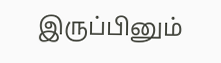இருப்பினும்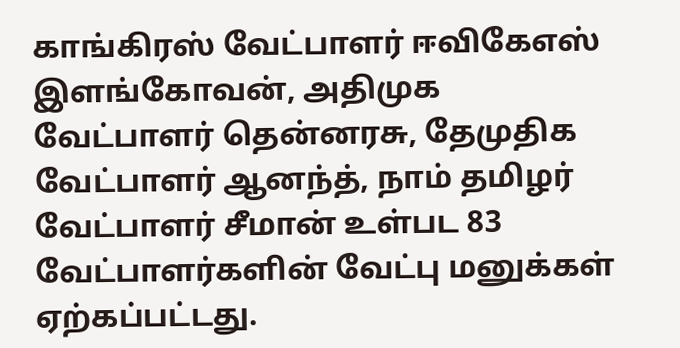காங்கிரஸ் வேட்பாளர் ஈவிகேஎஸ் இளங்கோவன், அதிமுக வேட்பாளர் தென்னரசு, தேமுதிக வேட்பாளர் ஆனந்த், நாம் தமிழர் வேட்பாளர் சீமான் உள்பட 83 வேட்பாளர்களின் வேட்பு மனுக்கள் ஏற்கப்பட்டது.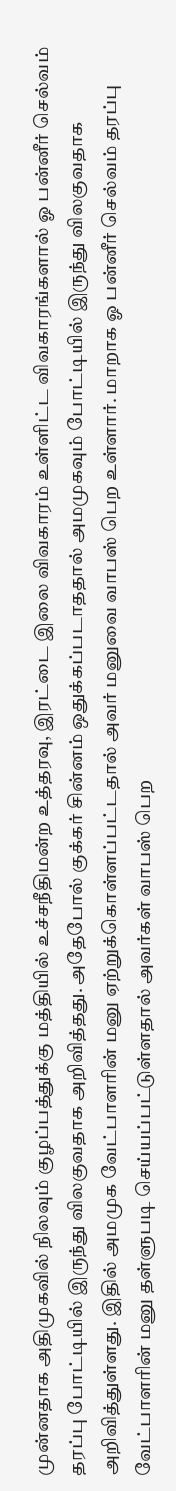முன்னதாக அதிமுகவில் நிலவும் குழப்பத்துக்கு மத்தியில் உச்சநீதிமன்ற உத்தரவு, இரட்டை இலை விவகாரம் உள்ளிட்ட விவகாரங்களால் ஓ பன்னீர் செல்வம் தரப்பு போட்டியில் இருந்து விலகுவதாக அறிவித்தது. அதேபோல் குக்கர் சின்னம் ஒதுக்கப்படாததால் அமமுகவும் போட்டியில் இருந்து விலகுவதாக அறிவித்துள்ளது. இதில் அமமுக வேட்பாளரின் மனு ஏற்றுக்கொள்ளப்பட்டதால் அவர் மனுவை வாபஸ் பெற உள்ளார். மாறாக ஓ பன்னீர் செல்வம் தரப்பு வேட்பாளரின் மனு தள்ளுபடி செய்யப்பட்டுள்ளதால் அவர்கள் வாபஸ் பெற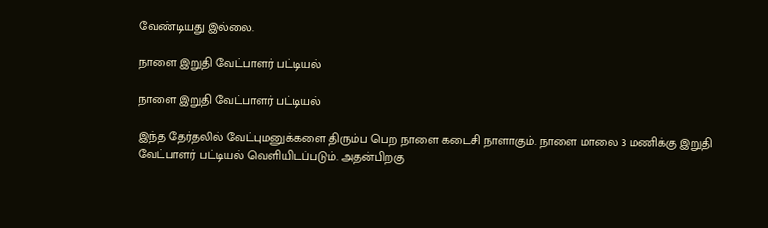வேண்டியது இல்லை.

நாளை இறுதி வேட்பாளர் பட்டியல்

நாளை இறுதி வேட்பாளர் பட்டியல்

இந்த தேர்தலில் வேட்புமனுக்களை திரும்ப பெற நாளை கடைசி நாளாகும். நாளை மாலை 3 மணிக்கு இறுதி வேட்பாளர் பட்டியல் வெளியிடப்படும். அதன்பிறகு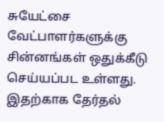சுயேட்சை வேட்பாளர்களுக்கு சின்னங்கள் ஒதுக்கீடு செய்யப்பட உள்ளது. இதற்காக தேர்தல்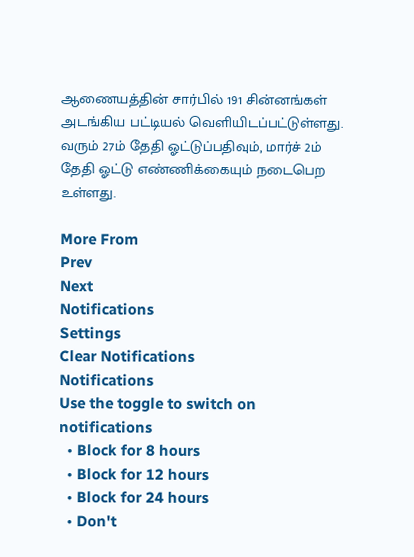ஆணையத்தின் சார்பில் 191 சின்னங்கள் அடங்கிய பட்டியல் வெளியிடப்பட்டுள்ளது. வரும் 27ம் தேதி ஓட்டுப்பதிவும், மார்ச் 2ம் தேதி ஓட்டு எண்ணிக்கையும் நடைபெற உள்ளது.

More From
Prev
Next
Notifications
Settings
Clear Notifications
Notifications
Use the toggle to switch on notifications
  • Block for 8 hours
  • Block for 12 hours
  • Block for 24 hours
  • Don't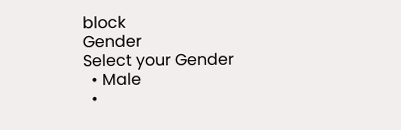block
Gender
Select your Gender
  • Male
  •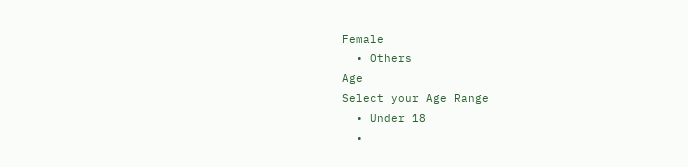Female
  • Others
Age
Select your Age Range
  • Under 18
  •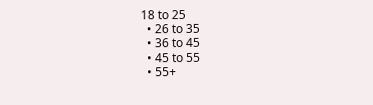18 to 25
  • 26 to 35
  • 36 to 45
  • 45 to 55
  • 55+